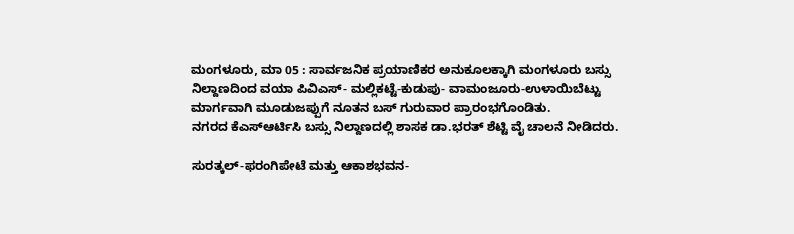ಮಂಗಳೂರು, ಮಾ 05 : ಸಾರ್ವಜನಿಕ ಪ್ರಯಾಣಿಕರ ಅನುಕೂಲಕ್ಕಾಗಿ ಮಂಗಳೂರು ಬಸ್ಸು ನಿಲ್ದಾಣದಿಂದ ವಯಾ ಪಿವಿಎಸ್- ಮಲ್ಲಿಕಟ್ಟೆ-ಕುಡುಪು- ವಾಮಂಜೂರು-ಉಳಾಯಿಬೆಟ್ಟು ಮಾರ್ಗವಾಗಿ ಮೂಡುಜಪ್ಪುಗೆ ನೂತನ ಬಸ್ ಗುರುವಾರ ಪ್ರಾರಂಭಗೊಂಡಿತು.
ನಗರದ ಕೆಎಸ್ಆರ್ಟಿಸಿ ಬಸ್ಸು ನಿಲ್ದಾಣದಲ್ಲಿ ಶಾಸಕ ಡಾ.ಭರತ್ ಶೆಟ್ಟಿ ವೈ ಚಾಲನೆ ನೀಡಿದರು.

ಸುರತ್ಕಲ್-ಫರಂಗಿಪೇಟೆ ಮತ್ತು ಆಕಾಶಭವನ-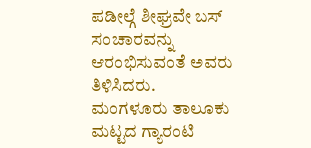ಪಡೀಲ್ಗೆ ಶೀಘ್ರವೇ ಬಸ್ ಸಂಚಾರವನ್ನು ಆರಂಭಿಸುವಂತೆ ಅವರು ತಿಳಿಸಿದರು.
ಮಂಗಳೂರು ತಾಲೂಕು ಮಟ್ಟದ ಗ್ಯಾರಂಟಿ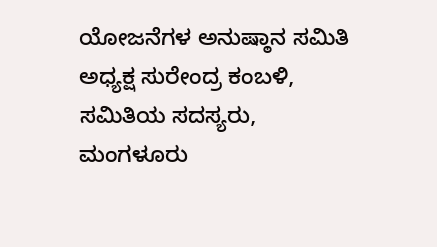ಯೋಜನೆಗಳ ಅನುಷ್ಠಾನ ಸಮಿತಿ ಅಧ್ಯಕ್ಷ ಸುರೇಂದ್ರ ಕಂಬಳಿ, ಸಮಿತಿಯ ಸದಸ್ಯರು, ಮಂಗಳೂರು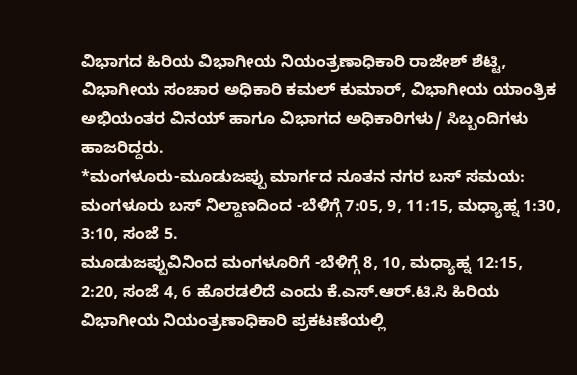ವಿಭಾಗದ ಹಿರಿಯ ವಿಭಾಗೀಯ ನಿಯಂತ್ರಣಾಧಿಕಾರಿ ರಾಜೇಶ್ ಶೆಟ್ಟಿ, ವಿಭಾಗೀಯ ಸಂಚಾರ ಅಧಿಕಾರಿ ಕಮಲ್ ಕುಮಾರ್, ವಿಭಾಗೀಯ ಯಾಂತ್ರಿಕ ಅಭಿಯಂತರ ವಿನಯ್ ಹಾಗೂ ವಿಭಾಗದ ಅಧಿಕಾರಿಗಳು/ ಸಿಬ್ಬಂದಿಗಳು ಹಾಜರಿದ್ದರು.
*ಮಂಗಳೂರು-ಮೂಡುಜಪ್ಪು ಮಾರ್ಗದ ನೂತನ ನಗರ ಬಸ್ ಸಮಯ: ಮಂಗಳೂರು ಬಸ್ ನಿಲ್ದಾಣದಿಂದ -ಬೆಳಿಗ್ಗೆ 7:05, 9, 11:15, ಮಧ್ಯಾಹ್ನ 1:30, 3:10, ಸಂಜೆ 5.
ಮೂಡುಜಪ್ಪುವಿನಿಂದ ಮಂಗಳೂರಿಗೆ -ಬೆಳಿಗ್ಗೆ 8, 10, ಮಧ್ಯಾಹ್ನ 12:15, 2:20, ಸಂಜೆ 4, 6 ಹೊರಡಲಿದೆ ಎಂದು ಕೆ.ಎಸ್.ಆರ್.ಟಿ.ಸಿ ಹಿರಿಯ ವಿಭಾಗೀಯ ನಿಯಂತ್ರಣಾಧಿಕಾರಿ ಪ್ರಕಟಣೆಯಲ್ಲಿ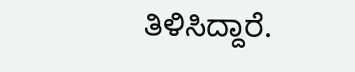ತಿಳಿಸಿದ್ದಾರೆ.